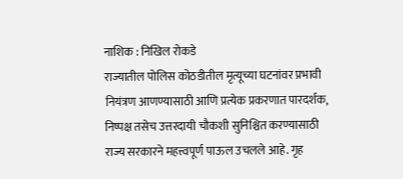नाशिक : निखिल रोकडे
राज्यातील पोलिस कोठडीतील मृत्यूच्या घटनांवर प्रभावी नियंत्रण आणण्यासाठी आणि प्रत्येक प्रकरणात पारदर्शक, निष्पक्ष तसेच उत्तरदायी चौकशी सुनिश्चित करण्यासाठी राज्य सरकारने महत्त्वपूर्ण पाऊल उचलले आहे. गृह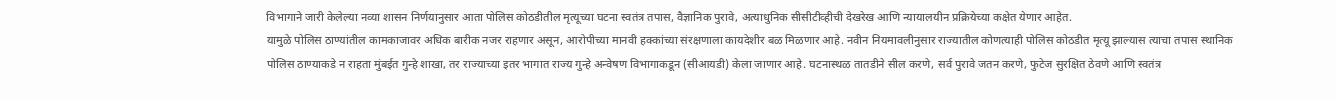विभागाने जारी केलेल्या नव्या शासन निर्णयानुसार आता पोलिस कोठडीतील मृत्यूच्या घटना स्वतंत्र तपास, वैज्ञानिक पुरावे, अत्याधुनिक सीसीटीव्हीची देखरेख आणि न्यायालयीन प्रक्रियेच्या कक्षेत येणार आहेत.
यामुळे पोलिस ठाण्यांतील कामकाजावर अधिक बारीक नजर राहणार असून, आरोपीच्या मानवी हक्कांच्या संरक्षणाला कायदेशीर बळ मिळणार आहे. नवीन नियमावलीनुसार राज्यातील कोणत्याही पोलिस कोठडीत मृत्यू झाल्यास त्याचा तपास स्थानिक पोलिस ठाण्याकडे न राहता मुंबईत गुन्हे शाखा, तर राज्याच्या इतर भागात राज्य गुन्हे अन्वेषण विभागाकडून (सीआयडी) केला जाणार आहे. घटनास्थळ तातडीने सील करणे, सर्व पुरावे जतन करणे, फुटेज सुरक्षित ठेवणे आणि स्वतंत्र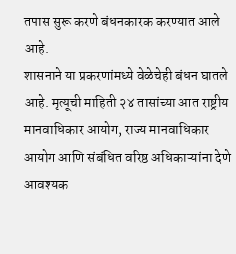तपास सुरू करणे बंधनकारक करण्यात आले आहे.
शासनाने या प्रकरणांमध्ये वेळेचेही बंधन घातले आहे. मृत्यूची माहिती २४ तासांच्या आत राष्ट्रीय मानवाधिकार आयोग, राज्य मानवाधिकार आयोग आणि संबंधित वरिष्ठ अधिकाऱ्यांना देणे आवश्यक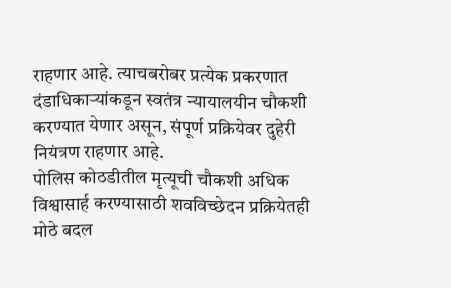राहणार आहे. त्याचबरोबर प्रत्येक प्रकरणात दंडाधिकाऱ्यांकडून स्वतंत्र न्यायालयीन चौकशी करण्यात येणार असून, संपूर्ण प्रक्रियेवर दुहेरी नियंत्रण राहणार आहे.
पोलिस कोठडीतील मृत्यूची चौकशी अधिक विश्वासार्ह करण्यासाठी शवविच्छेदन प्रक्रियेतही मोठे बदल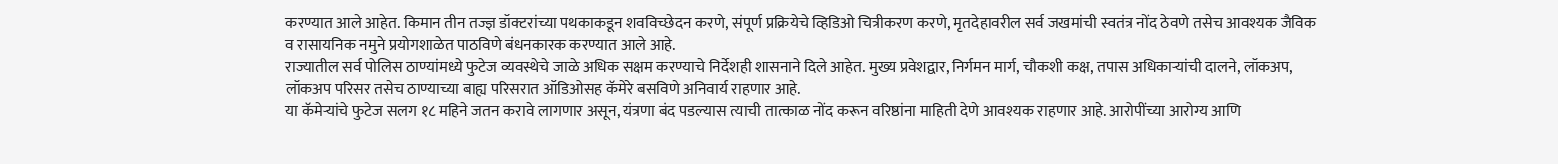करण्यात आले आहेत. किमान तीन तज्ज्ञ डॉक्टरांच्या पथकाकडून शवविच्छेदन करणे, संपूर्ण प्रक्रियेचे व्हिडिओ चित्रीकरण करणे, मृतदेहावरील सर्व जखमांची स्वतंत्र नोंद ठेवणे तसेच आवश्यक जैविक व रासायनिक नमुने प्रयोगशाळेत पाठविणे बंधनकारक करण्यात आले आहे.
राज्यातील सर्व पोलिस ठाण्यांमध्ये फुटेज व्यवस्थेचे जाळे अधिक सक्षम करण्याचे निर्देशही शासनाने दिले आहेत. मुख्य प्रवेशद्वार, निर्गमन मार्ग, चौकशी कक्ष, तपास अधिकाऱ्यांची दालने, लॉकअप, लॉकअप परिसर तसेच ठाण्याच्या बाह्य परिसरात ऑडिओसह कॅमेरे बसविणे अनिवार्य राहणार आहे.
या कॅमेऱ्यांचे फुटेज सलग १८ महिने जतन करावे लागणार असून, यंत्रणा बंद पडल्यास त्याची तात्काळ नोंद करून वरिष्ठांना माहिती देणे आवश्यक राहणार आहे. आरोपींच्या आरोग्य आणि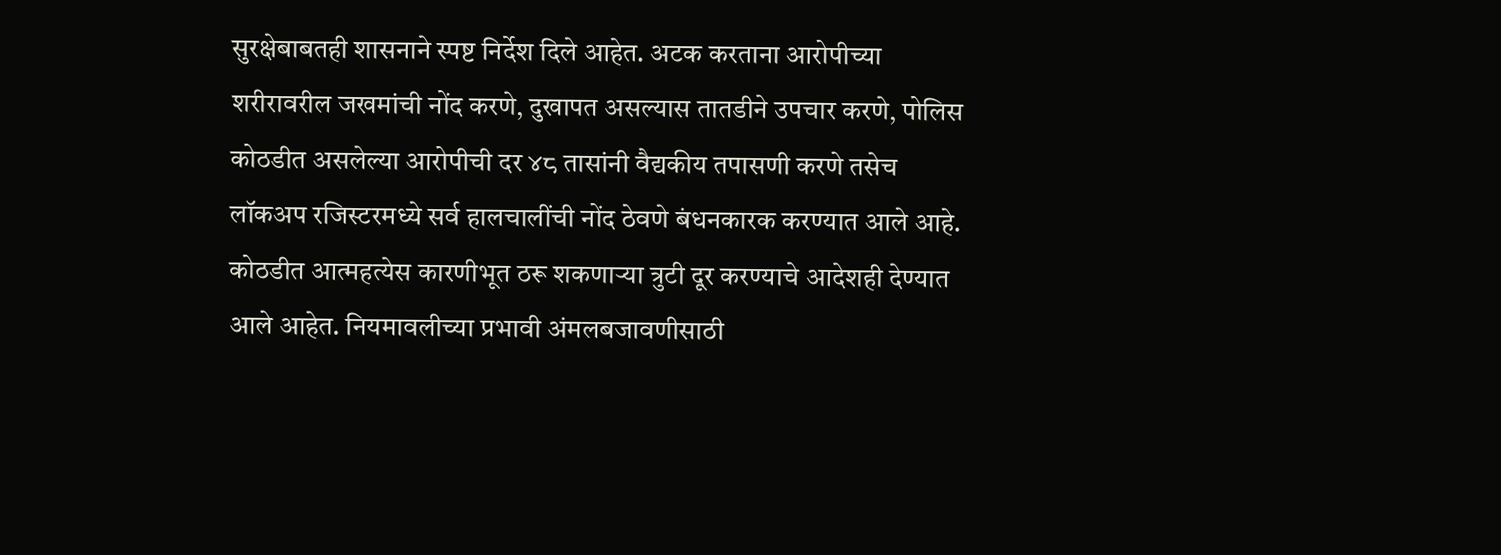सुरक्षेबाबतही शासनाने स्पष्ट निर्देश दिले आहेत. अटक करताना आरोपीच्या शरीरावरील जखमांची नोंद करणे, दुखापत असल्यास तातडीने उपचार करणे, पोलिस कोठडीत असलेल्या आरोपीची दर ४८ तासांनी वैद्यकीय तपासणी करणे तसेच लॉकअप रजिस्टरमध्ये सर्व हालचालींची नोंद ठेवणे बंधनकारक करण्यात आले आहे.
कोठडीत आत्महत्येस कारणीभूत ठरू शकणाऱ्या त्रुटी दूर करण्याचे आदेशही देण्यात आले आहेत. नियमावलीच्या प्रभावी अंमलबजावणीसाठी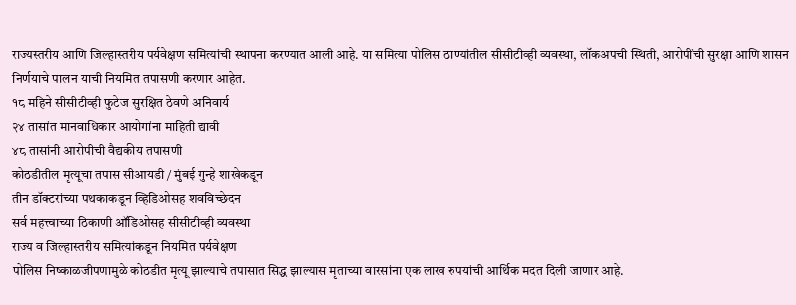राज्यस्तरीय आणि जिल्हास्तरीय पर्यवेक्षण समित्यांची स्थापना करण्यात आली आहे. या समित्या पोलिस ठाण्यांतील सीसीटीव्ही व्यवस्था, लॉकअपची स्थिती, आरोपींची सुरक्षा आणि शासन निर्णयाचे पालन याची नियमित तपासणी करणार आहेत.
१८ महिने सीसीटीव्ही फुटेज सुरक्षित ठेवणे अनिवार्य
२४ तासांत मानवाधिकार आयोगांना माहिती द्यावी
४८ तासांनी आरोपीची वैद्यकीय तपासणी
कोठडीतील मृत्यूचा तपास सीआयडी / मुंबई गुन्हे शाखेकडून
तीन डॉक्टरांच्या पथकाकडून व्हिडिओसह शवविच्छेदन
सर्व महत्त्वाच्या ठिकाणी ऑडिओसह सीसीटीव्ही व्यवस्था
राज्य व जिल्हास्तरीय समित्यांकडून नियमित पर्यवेक्षण
पोलिस निष्काळजीपणामुळे कोठडीत मृत्यू झाल्याचे तपासात सिद्ध झाल्यास मृताच्या वारसांना एक लाख रुपयांची आर्थिक मदत दिली जाणार आहे.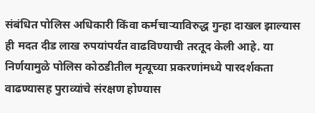संबंधित पोलिस अधिकारी किंवा कर्मचाऱ्याविरुद्ध गुन्हा दाखल झाल्यास ही मदत दीड लाख रुपयांपर्यंत वाढविण्याची तरतूद केली आहे. या निर्णयामुळे पोलिस कोठडीतील मृत्यूच्या प्रकरणांमध्ये पारदर्शकता वाढण्यासह पुराव्यांचे संरक्षण होण्यास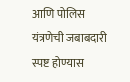आणि पोलिस यंत्रणेची जबाबदारी स्पष्ट होण्यास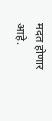मदत होणार आहे.